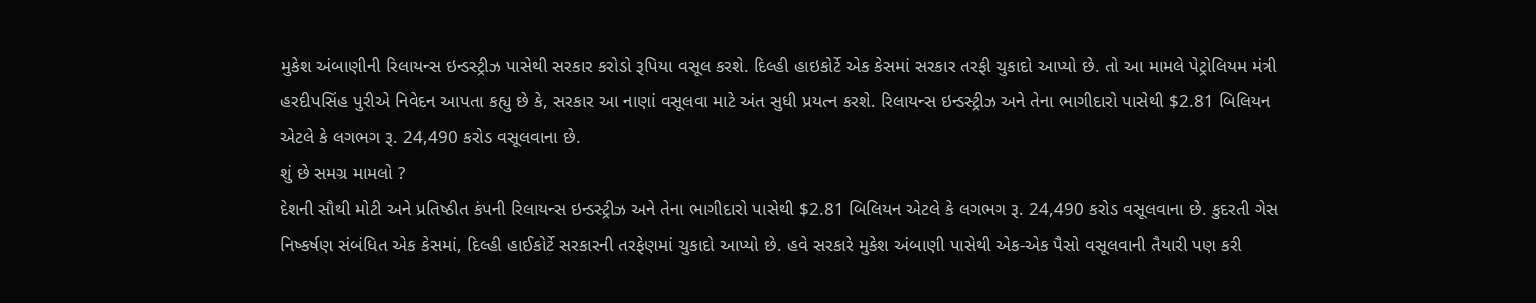મુકેશ અંબાણીની રિલાયન્સ ઇન્ડસ્ટ્રીઝ પાસેથી સરકાર કરોડો રૂપિયા વસૂલ કરશે. દિલ્હી હાઇકોર્ટે એક કેસમાં સરકાર તરફી ચુકાદો આપ્યો છે. તો આ મામલે પેટ્રોલિયમ મંત્રી હરદીપસિંહ પુરીએ નિવેદન આપતા કહ્યુ છે કે, સરકાર આ નાણાં વસૂલવા માટે અંત સુધી પ્રયત્ન કરશે. રિલાયન્સ ઇન્ડસ્ટ્રીઝ અને તેના ભાગીદારો પાસેથી $2.81 બિલિયન એટલે કે લગભગ રૂ. 24,490 કરોડ વસૂલવાના છે.
શું છે સમગ્ર મામલો ?
દેશની સૌથી મોટી અને પ્રતિષ્ઠીત કંપની રિલાયન્સ ઇન્ડસ્ટ્રીઝ અને તેના ભાગીદારો પાસેથી $2.81 બિલિયન એટલે કે લગભગ રૂ. 24,490 કરોડ વસૂલવાના છે. કુદરતી ગેસ નિષ્કર્ષણ સંબંધિત એક કેસમાં, દિલ્હી હાઈકોર્ટે સરકારની તરફેણમાં ચુકાદો આપ્યો છે. હવે સરકારે મુકેશ અંબાણી પાસેથી એક-એક પૈસો વસૂલવાની તૈયારી પણ કરી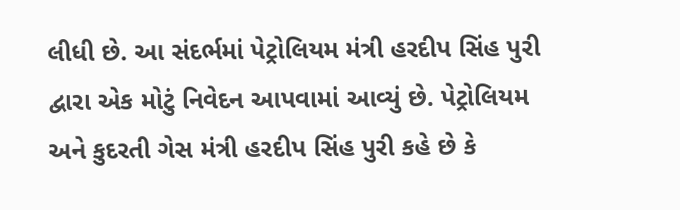લીધી છે. આ સંદર્ભમાં પેટ્રોલિયમ મંત્રી હરદીપ સિંહ પુરી દ્વારા એક મોટું નિવેદન આપવામાં આવ્યું છે. પેટ્રોલિયમ અને કુદરતી ગેસ મંત્રી હરદીપ સિંહ પુરી કહે છે કે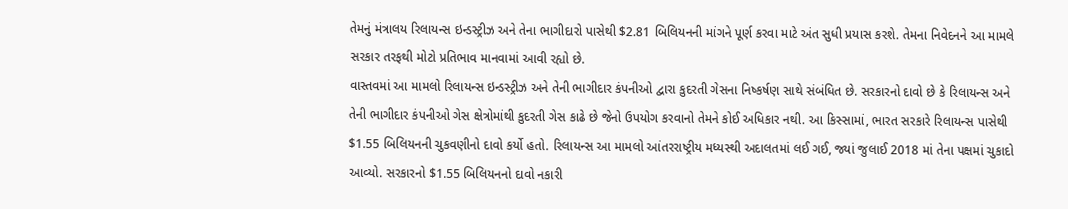તેમનું મંત્રાલય રિલાયન્સ ઇન્ડસ્ટ્રીઝ અને તેના ભાગીદારો પાસેથી $2.81 બિલિયનની માંગને પૂર્ણ કરવા માટે અંત સુધી પ્રયાસ કરશે. તેમના નિવેદનને આ મામલે સરકાર તરફથી મોટો પ્રતિભાવ માનવામાં આવી રહ્યો છે.
વાસ્તવમાં આ મામલો રિલાયન્સ ઇન્ડસ્ટ્રીઝ અને તેની ભાગીદાર કંપનીઓ દ્વારા કુદરતી ગેસના નિષ્કર્ષણ સાથે સંબંધિત છે. સરકારનો દાવો છે કે રિલાયન્સ અને તેની ભાગીદાર કંપનીઓ ગેસ ક્ષેત્રોમાંથી કુદરતી ગેસ કાઢે છે જેનો ઉપયોગ કરવાનો તેમને કોઈ અધિકાર નથી. આ કિસ્સામાં, ભારત સરકારે રિલાયન્સ પાસેથી $1.55 બિલિયનની ચુકવણીનો દાવો કર્યો હતો. રિલાયન્સ આ મામલો આંતરરાષ્ટ્રીય મધ્યસ્થી અદાલતમાં લઈ ગઈ, જ્યાં જુલાઈ 2018 માં તેના પક્ષમાં ચુકાદો આવ્યો. સરકારનો $1.55 બિલિયનનો દાવો નકારી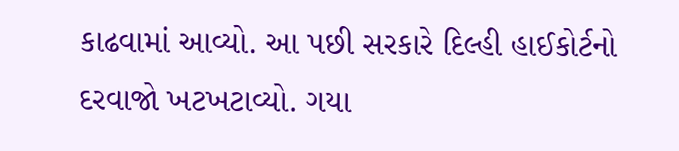કાઢવામાં આવ્યો. આ પછી સરકારે દિલ્હી હાઈકોર્ટનો દરવાજો ખટખટાવ્યો. ગયા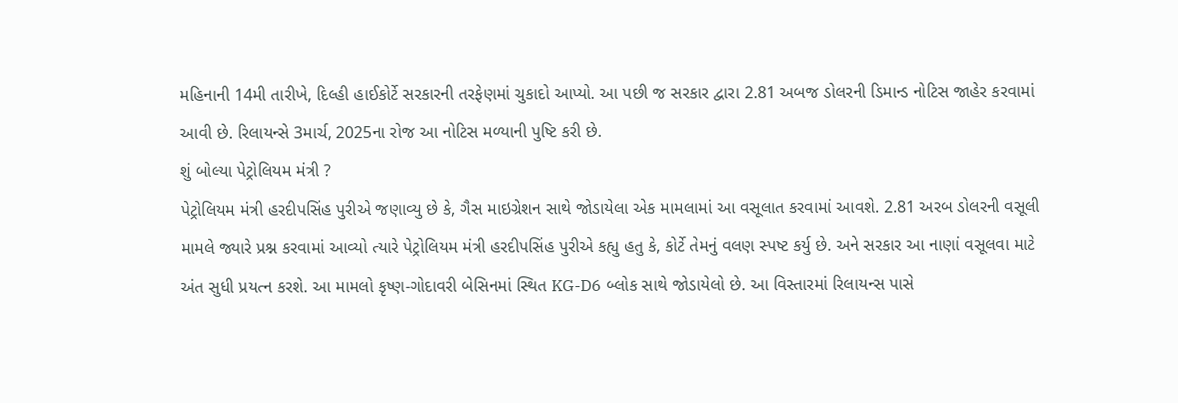મહિનાની 14મી તારીખે, દિલ્હી હાઈકોર્ટે સરકારની તરફેણમાં ચુકાદો આપ્યો. આ પછી જ સરકાર દ્વારા 2.81 અબજ ડોલરની ડિમાન્ડ નોટિસ જાહેર કરવામાં આવી છે. રિલાયન્સે 3માર્ચ, 2025ના રોજ આ નોટિસ મળ્યાની પુષ્ટિ કરી છે.
શું બોલ્યા પેટ્રોલિયમ મંત્રી ?
પેટ્રોલિયમ મંત્રી હરદીપસિંહ પુરીએ જણાવ્યુ છે કે, ગૈસ માઇગ્રેશન સાથે જોડાયેલા એક મામલામાં આ વસૂલાત કરવામાં આવશે. 2.81 અરબ ડોલરની વસૂલી મામલે જ્યારે પ્રશ્ન કરવામાં આવ્યો ત્યારે પેટ્રોલિયમ મંત્રી હરદીપસિંહ પુરીએ કહ્યુ હતુ કે, કોર્ટે તેમનું વલણ સ્પષ્ટ કર્યુ છે. અને સરકાર આ નાણાં વસૂલવા માટે અંત સુધી પ્રયત્ન કરશે. આ મામલો કૃષ્ણ-ગોદાવરી બેસિનમાં સ્થિત KG-D6 બ્લોક સાથે જોડાયેલો છે. આ વિસ્તારમાં રિલાયન્સ પાસે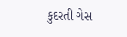કુદરતી ગેસ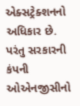એક્સટ્રેક્શનનો અધિકાર છે. પરંતુ સરકારની કંપની ઓએનજીસીનો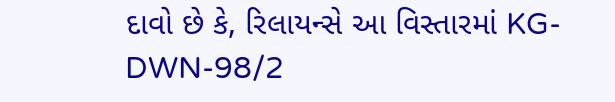દાવો છે કે, રિલાયન્સે આ વિસ્તારમાં KG-DWN-98/2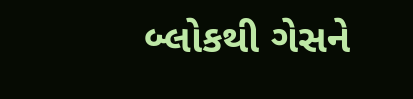બ્લોકથી ગેસને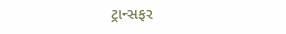ટ્રાન્સફર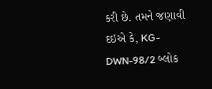કરી છે. તમને જણાવી દઇએ કે, KG-DWN-98/2 બ્લોક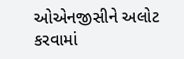ઓએનજીસીને અલોટ કરવામાં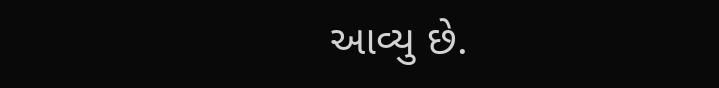આવ્યુ છે.